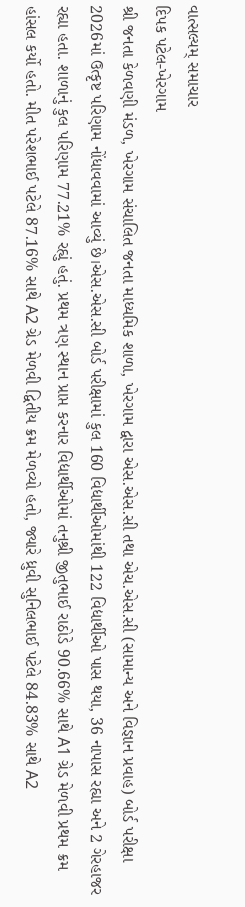વાત્સલ્યમ્ સમાચાર
દિપક પટેલ-ખેરગામ
શ્રી જનતા કેળવણી મંડળ, ખેરગામ સંચાલિત જનતા માધ્યમિક શાળા, ખેરગામ દ્વારા એસ.એસ.સી તથા એચ.એસ.સી (સામાન્ય અને વિજ્ઞાન પ્રવાહ) બોર્ડ પરીક્ષા 2026માં ઉત્કૃષ્ટ પરિણામ નોંધાવવામાં આવ્યું છે।એસ.એસ.સી બોર્ડ પરીક્ષામાં કુલ 160 વિદ્યાર્થીઓમાંથી 122 વિદ્યાર્થીઓ પાસ થયા, 36 નાપાસ રહ્યા અને 2 ગેરહાજર રહ્યા હતા. શાળાનું કુલ પરિણામ 77.21% રહ્યું હતું. પ્રથમ ત્રણ સ્થાન પ્રાપ્ત કરનાર વિદ્યાર્થીઓમાં તનુશ્રી જીતુભાઈ રાઠોડે 90.66% સાથે A1 ગ્રેડ મેળવી પ્રથમ ક્રમ હાંસલ કર્યો હતો. મીત પરેશભાઈ પટેલે 87.16% સાથે A2 ગ્રેડ મેળવી દ્વિતીય ક્રમ મેળવ્યો હતો, જ્યારે ધ્રુવી સુનિલભાઈ પટેલે 84.83% સાથે A2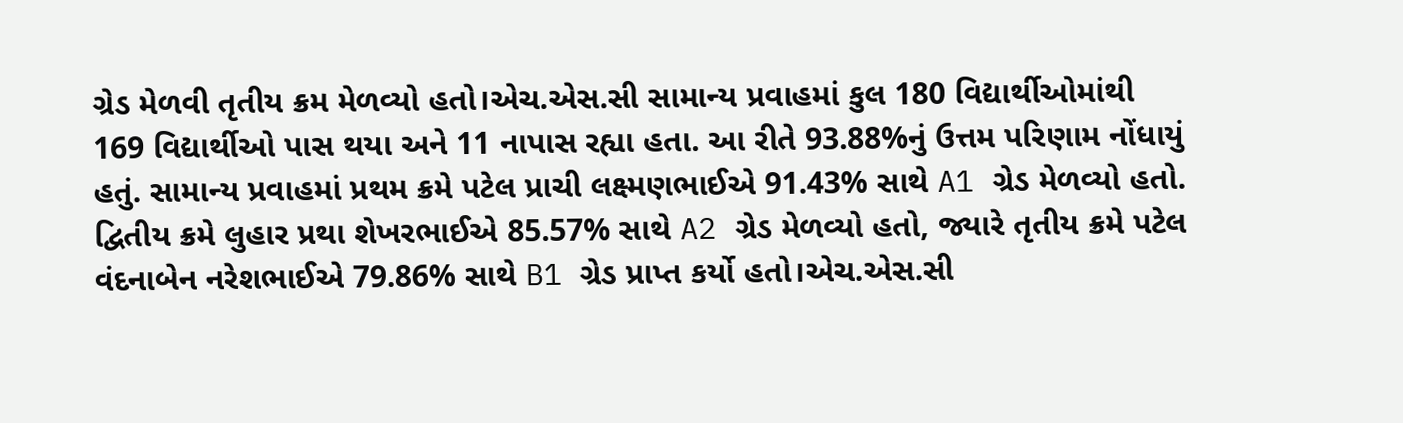ગ્રેડ મેળવી તૃતીય ક્રમ મેળવ્યો હતો।એચ.એસ.સી સામાન્ય પ્રવાહમાં કુલ 180 વિદ્યાર્થીઓમાંથી 169 વિદ્યાર્થીઓ પાસ થયા અને 11 નાપાસ રહ્યા હતા. આ રીતે 93.88%નું ઉત્તમ પરિણામ નોંધાયું હતું. સામાન્ય પ્રવાહમાં પ્રથમ ક્રમે પટેલ પ્રાચી લક્ષ્મણભાઈએ 91.43% સાથે A1 ગ્રેડ મેળવ્યો હતો. દ્વિતીય ક્રમે લુહાર પ્રથા શેખરભાઈએ 85.57% સાથે A2 ગ્રેડ મેળવ્યો હતો, જ્યારે તૃતીય ક્રમે પટેલ વંદનાબેન નરેશભાઈએ 79.86% સાથે B1 ગ્રેડ પ્રાપ્ત કર્યો હતો।એચ.એસ.સી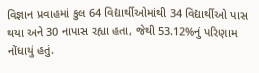વિજ્ઞાન પ્રવાહમાં કુલ 64 વિદ્યાર્થીઓમાંથી 34 વિદ્યાર્થીઓ પાસ થયા અને 30 નાપાસ રહ્યા હતા, જેથી 53.12%નું પરિણામ નોંધાયું હતું.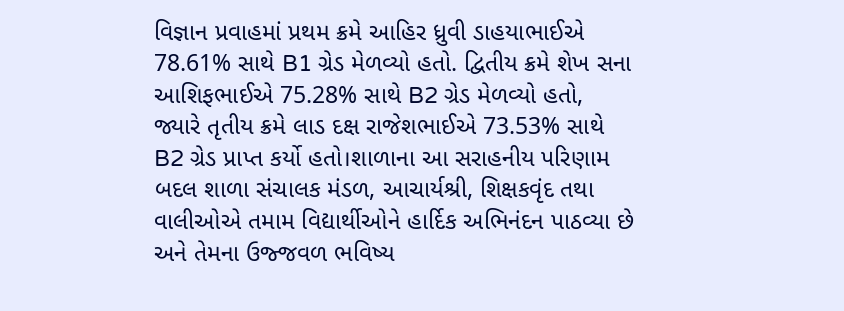વિજ્ઞાન પ્રવાહમાં પ્રથમ ક્રમે આહિર ધ્રુવી ડાહયાભાઈએ 78.61% સાથે B1 ગ્રેડ મેળવ્યો હતો. દ્વિતીય ક્રમે શેખ સના આશિફભાઈએ 75.28% સાથે B2 ગ્રેડ મેળવ્યો હતો, જ્યારે તૃતીય ક્રમે લાડ દક્ષ રાજેશભાઈએ 73.53% સાથે B2 ગ્રેડ પ્રાપ્ત કર્યો હતો।શાળાના આ સરાહનીય પરિણામ બદલ શાળા સંચાલક મંડળ, આચાર્યશ્રી, શિક્ષકવૃંદ તથા વાલીઓએ તમામ વિદ્યાર્થીઓને હાર્દિક અભિનંદન પાઠવ્યા છે અને તેમના ઉજ્જવળ ભવિષ્ય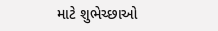માટે શુભેચ્છાઓ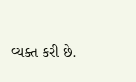વ્યક્ત કરી છે.